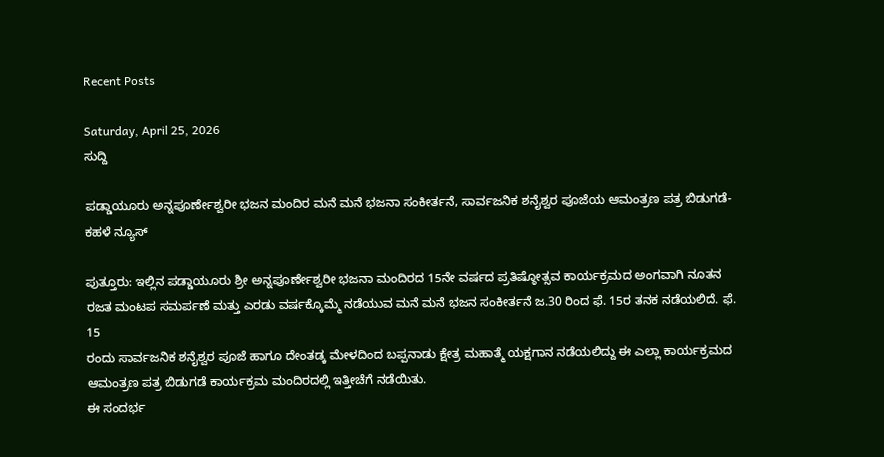Recent Posts

Saturday, April 25, 2026
ಸುದ್ದಿ

ಪಡ್ಡಾಯೂರು ಅನ್ನಪೂರ್ಣೇಶ್ವರೀ ಭಜನ ಮಂದಿರ ಮನೆ ಮನೆ ಭಜನಾ ಸಂಕೀರ್ತನೆ, ಸಾರ್ವಜನಿಕ ಶನೈಶ್ವರ ಪೂಜೆಯ ಆಮಂತ್ರಣ ಪತ್ರ ಬಿಡುಗಡೆ-ಕಹಳೆ ನ್ಯೂಸ್

ಪುತ್ತೂರು: ಇಲ್ಲಿನ ಪಡ್ಡಾಯೂರು ಶ್ರೀ ಅನ್ನಪೂರ್ಣೇಶ್ವರೀ ಭಜನಾ ಮಂದಿರದ 15ನೇ ವರ್ಷದ ಪ್ರತಿಷ್ಠೋತ್ಸವ ಕಾರ್ಯಕ್ರಮದ ಅಂಗವಾಗಿ ನೂತನ ರಜತ ಮಂಟಪ ಸಮರ್ಪಣೆ ಮತ್ತು ಎರಡು ವರ್ಷಕ್ಕೊಮ್ಮೆ ನಡೆಯುವ ಮನೆ ಮನೆ ಭಜನ ಸಂಕೀರ್ತನೆ ಜ.30 ರಿಂದ ಫೆ. 15ರ ತನಕ ನಡೆಯಲಿದೆ. ಫೆ. 15
ರಂದು ಸಾರ್ವಜನಿಕ ಶನೈಶ್ವರ ಪೂಜೆ ಹಾಗೂ ದೇಂತಡ್ಕ ಮೇಳದಿಂದ ಬಪ್ಪನಾಡು ಕ್ಷೇತ್ರ ಮಹಾತ್ಮೆ ಯಕ್ಷಗಾನ ನಡೆಯಲಿದ್ದು ಈ ಎಲ್ಲಾ ಕಾರ್ಯಕ್ರಮದ ಆಮಂತ್ರಣ ಪತ್ರ ಬಿಡುಗಡೆ ಕಾರ್ಯಕ್ರಮ ಮಂದಿರದಲ್ಲಿ ಇತ್ತೀಚೆಗೆ ನಡೆಯಿತು.
ಈ ಸಂದರ್ಭ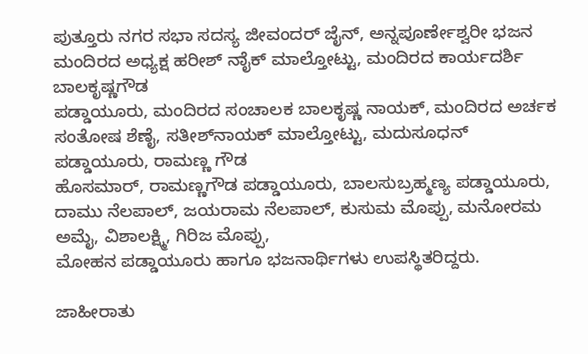ಪುತ್ತೂರು ನಗರ ಸಭಾ ಸದಸ್ಯ ಜೀವಂದರ್ ಜೈನ್, ಅನ್ನಪೂರ್ಣೇಶ್ವರೀ ಭಜನ ಮಂದಿರದ ಅಧ್ಯಕ್ಷ ಹರೀಶ್ ನಾೈಕ್ ಮಾಲ್ತೋಟ್ಟು, ಮಂದಿರದ ಕಾರ್ಯದರ್ಶಿ ಬಾಲಕೃಷ್ಣಗೌಡ
ಪಡ್ಡಾಯೂರು, ಮಂದಿರದ ಸಂಚಾಲಕ ಬಾಲಕೃಷ್ಣ ನಾಯಕ್, ಮಂದಿರದ ಅರ್ಚಕ ಸಂತೋಷ ಶೆಣೈ, ಸತೀಶ್‍ನಾಯಕ್ ಮಾಲ್ತೋಟ್ಟು, ಮದುಸೂಧನ್ ಪಡ್ಡಾಯೂರು, ರಾಮಣ್ಣ ಗೌಡ
ಹೊಸಮಾರ್, ರಾಮಣ್ಣಗೌಡ ಪಡ್ಡಾಯೂರು, ಬಾಲಸುಬ್ರಹ್ಮಣ್ಯ ಪಡ್ಡಾಯೂರು, ದಾಮು ನೆಲಪಾಲ್, ಜಯರಾಮ ನೆಲಪಾಲ್, ಕುಸುಮ ಮೊಪ್ಪು, ಮನೋರಮ ಅಮೈ, ವಿಶಾಲಕ್ಷ್ಮಿ, ಗಿರಿಜ ಮೊಪ್ಪು,
ಮೋಹನ ಪಡ್ಡಾಯೂರು ಹಾಗೂ ಭಜನಾರ್ಥಿಗಳು ಉಪಸ್ಥಿತರಿದ್ದರು.

ಜಾಹೀರಾತು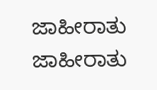ಜಾಹೀರಾತು
ಜಾಹೀರಾತು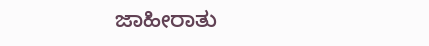ಜಾಹೀರಾತು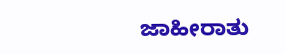ಜಾಹೀರಾತು